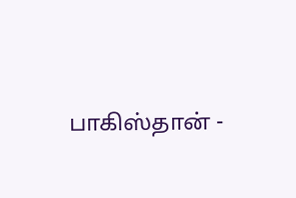பாகிஸ்தான் -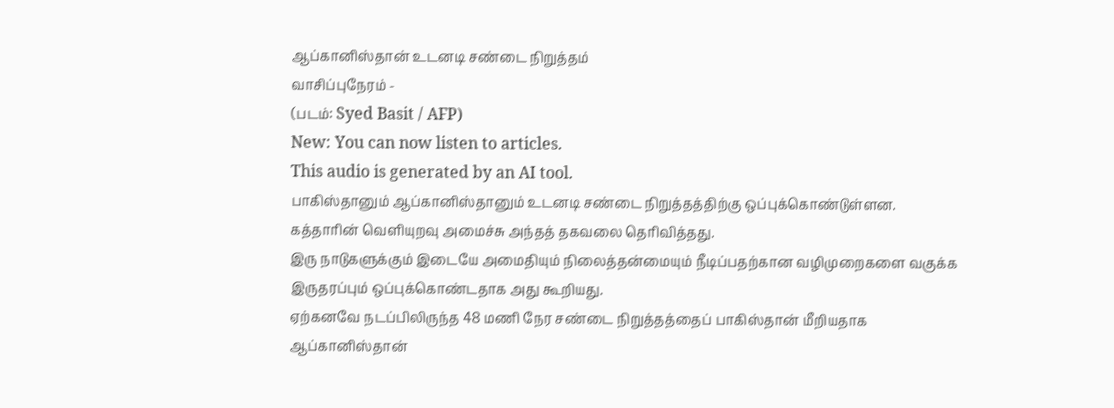ஆப்கானிஸ்தான் உடனடி சண்டை நிறுத்தம்
வாசிப்புநேரம் -
(படம்: Syed Basit / AFP)
New: You can now listen to articles.
This audio is generated by an AI tool.
பாகிஸ்தானும் ஆப்கானிஸ்தானும் உடனடி சண்டை நிறுத்தத்திற்கு ஒப்புக்கொண்டுள்ளன.
கத்தாரின் வெளியுறவு அமைச்சு அந்தத் தகவலை தெரிவித்தது.
இரு நாடுகளுக்கும் இடையே அமைதியும் நிலைத்தன்மையும் நீடிப்பதற்கான வழிமுறைகளை வகுக்க இருதரப்பும் ஒப்புக்கொண்டதாக அது கூறியது.
ஏற்கனவே நடப்பிலிருந்த 48 மணி நேர சண்டை நிறுத்தத்தைப் பாகிஸ்தான் மீறியதாக ஆப்கானிஸ்தான்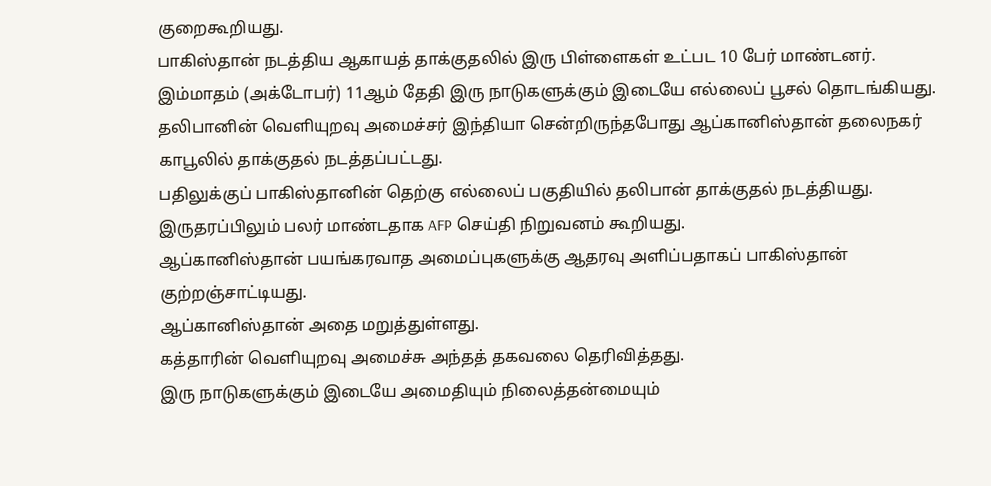குறைகூறியது.
பாகிஸ்தான் நடத்திய ஆகாயத் தாக்குதலில் இரு பிள்ளைகள் உட்பட 10 பேர் மாண்டனர்.
இம்மாதம் (அக்டோபர்) 11ஆம் தேதி இரு நாடுகளுக்கும் இடையே எல்லைப் பூசல் தொடங்கியது.
தலிபானின் வெளியுறவு அமைச்சர் இந்தியா சென்றிருந்தபோது ஆப்கானிஸ்தான் தலைநகர் காபூலில் தாக்குதல் நடத்தப்பட்டது.
பதிலுக்குப் பாகிஸ்தானின் தெற்கு எல்லைப் பகுதியில் தலிபான் தாக்குதல் நடத்தியது.
இருதரப்பிலும் பலர் மாண்டதாக AFP செய்தி நிறுவனம் கூறியது.
ஆப்கானிஸ்தான் பயங்கரவாத அமைப்புகளுக்கு ஆதரவு அளிப்பதாகப் பாகிஸ்தான் குற்றஞ்சாட்டியது.
ஆப்கானிஸ்தான் அதை மறுத்துள்ளது.
கத்தாரின் வெளியுறவு அமைச்சு அந்தத் தகவலை தெரிவித்தது.
இரு நாடுகளுக்கும் இடையே அமைதியும் நிலைத்தன்மையும்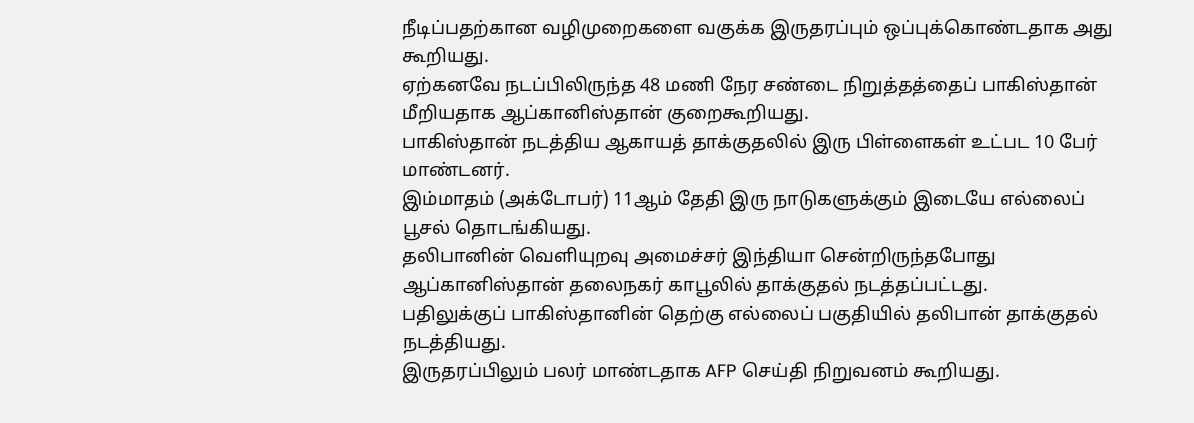நீடிப்பதற்கான வழிமுறைகளை வகுக்க இருதரப்பும் ஒப்புக்கொண்டதாக அது கூறியது.
ஏற்கனவே நடப்பிலிருந்த 48 மணி நேர சண்டை நிறுத்தத்தைப் பாகிஸ்தான் மீறியதாக ஆப்கானிஸ்தான் குறைகூறியது.
பாகிஸ்தான் நடத்திய ஆகாயத் தாக்குதலில் இரு பிள்ளைகள் உட்பட 10 பேர் மாண்டனர்.
இம்மாதம் (அக்டோபர்) 11ஆம் தேதி இரு நாடுகளுக்கும் இடையே எல்லைப் பூசல் தொடங்கியது.
தலிபானின் வெளியுறவு அமைச்சர் இந்தியா சென்றிருந்தபோது ஆப்கானிஸ்தான் தலைநகர் காபூலில் தாக்குதல் நடத்தப்பட்டது.
பதிலுக்குப் பாகிஸ்தானின் தெற்கு எல்லைப் பகுதியில் தலிபான் தாக்குதல் நடத்தியது.
இருதரப்பிலும் பலர் மாண்டதாக AFP செய்தி நிறுவனம் கூறியது.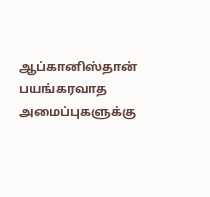ஆப்கானிஸ்தான் பயங்கரவாத அமைப்புகளுக்கு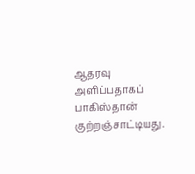ஆதரவு அளிப்பதாகப் பாகிஸ்தான் குற்றஞ்சாட்டியது.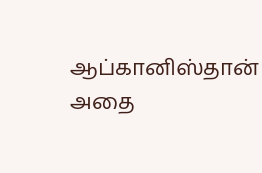ஆப்கானிஸ்தான் அதை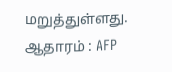மறுத்துள்ளது.
ஆதாரம் : AFP